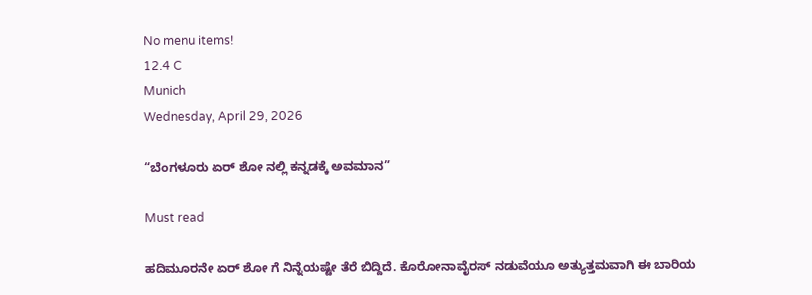No menu items!
12.4 C
Munich
Wednesday, April 29, 2026

“ಬೆಂಗಳೂರು ಏರ್ ಶೋ ನಲ್ಲಿ ಕನ್ನಡಕ್ಕೆ ಅವಮಾನ”

Must read

ಹದಿಮೂರನೇ ಏರ್ ಶೋ ಗೆ ನಿನ್ನೆಯಷ್ಟೇ ತೆರೆ ಬಿದ್ದಿದೆ. ಕೊರೋನಾವೈರಸ್ ನಡುವೆಯೂ ಅತ್ಯುತ್ತಮವಾಗಿ ಈ ಬಾರಿಯ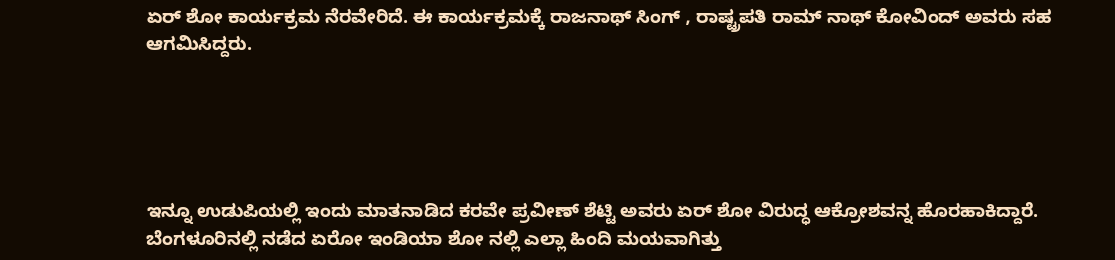ಏರ್ ಶೋ ಕಾರ್ಯಕ್ರಮ ನೆರವೇರಿದೆ. ಈ ಕಾರ್ಯಕ್ರಮಕ್ಕೆ ರಾಜನಾಥ್ ಸಿಂಗ್ , ರಾಷ್ಟ್ರಪತಿ ರಾಮ್ ನಾಥ್ ಕೋವಿಂದ್ ಅವರು ಸಹ ಆಗಮಿಸಿದ್ದರು.





ಇನ್ನೂ ಉಡುಪಿಯಲ್ಲಿ ಇಂದು ಮಾತನಾಡಿದ ಕರವೇ ಪ್ರವೀಣ್ ಶೆಟ್ಟಿ ಅವರು ಏರ್ ಶೋ ವಿರುದ್ಧ ಆಕ್ರೋಶವನ್ನ ಹೊರಹಾಕಿದ್ದಾರೆ. ಬೆಂಗಳೂರಿನಲ್ಲಿ ನಡೆದ ಏರೋ ಇಂಡಿಯಾ ಶೋ ನಲ್ಲಿ ಎಲ್ಲಾ ಹಿಂದಿ ಮಯವಾಗಿತ್ತು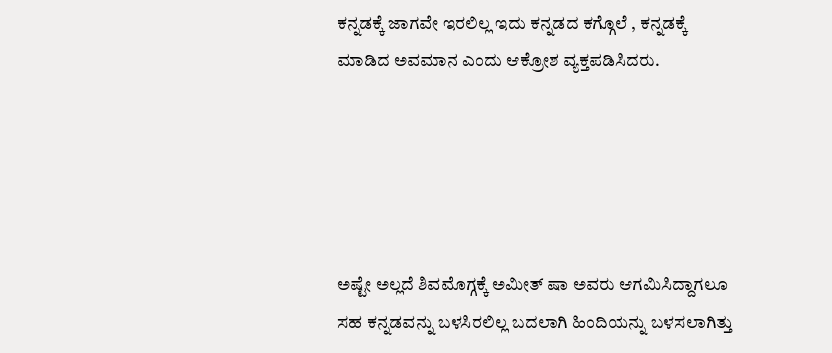ಕನ್ನಡಕ್ಕೆ ಜಾಗವೇ ಇರಲಿಲ್ಲ ಇದು ಕನ್ನಡದ ಕಗ್ಗೊಲೆ , ಕನ್ನಡಕ್ಕೆ ಮಾಡಿದ ಅವಮಾನ ಎಂದು ಆಕ್ರೋಶ ವ್ಯಕ್ತಪಡಿಸಿದರು.





ಅಷ್ಟೇ ಅಲ್ಲದೆ ಶಿವಮೊಗ್ಗಕ್ಕೆ ಅಮೀತ್ ಷಾ ಅವರು ಆಗಮಿಸಿದ್ದಾಗಲೂ ಸಹ ಕನ್ನಡವನ್ನು ಬಳಸಿರಲಿಲ್ಲ ಬದಲಾಗಿ ಹಿಂದಿಯನ್ನು ಬಳಸಲಾಗಿತ್ತು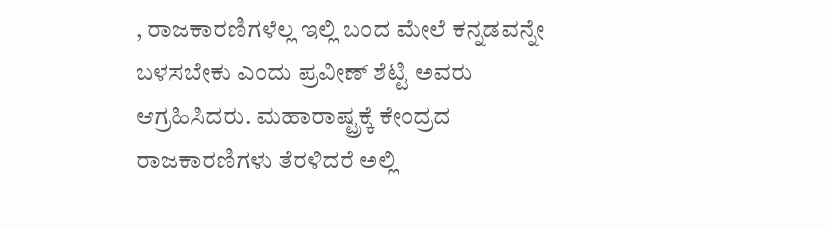, ರಾಜಕಾರಣಿಗಳೆಲ್ಲ ಇಲ್ಲಿ ಬಂದ ಮೇಲೆ ಕನ್ನಡವನ್ನೇ ಬಳಸಬೇಕು ಎಂದು ಪ್ರವೀಣ್ ಶೆಟ್ಟಿ ಅವರು ಆಗ್ರಹಿಸಿದರು. ಮಹಾರಾಷ್ಟ್ರಕ್ಕೆ ಕೇಂದ್ರದ ರಾಜಕಾರಣಿಗಳು ತೆರಳಿದರೆ ಅಲ್ಲಿ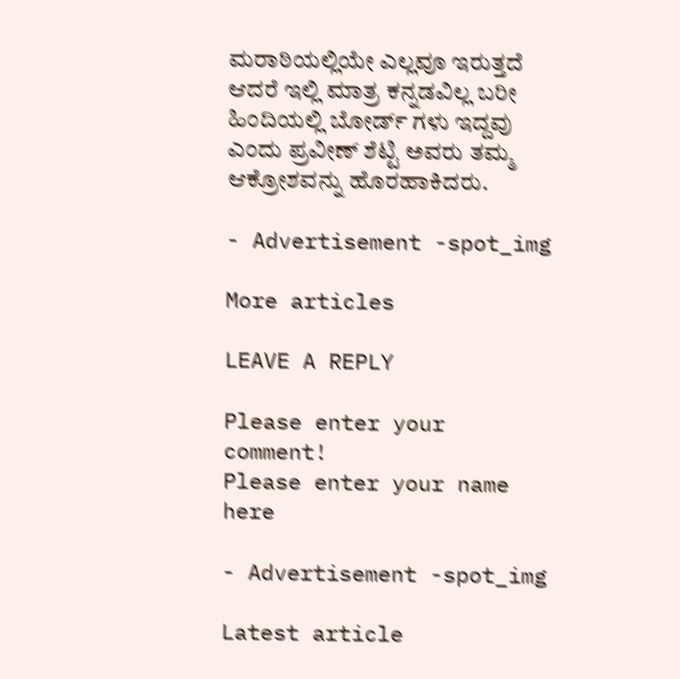ಮರಾಠಿಯಲ್ಲಿಯೇ ಎಲ್ಲವೂ ಇರುತ್ತದೆ ಆದರೆ ಇಲ್ಲಿ ಮಾತ್ರ ಕನ್ನಡವಿಲ್ಲ ಬರೀ ಹಿಂದಿಯಲ್ಲಿ ಬೋರ್ಡ್ ಗಳು ಇದ್ದವು ಎಂದು ಪ್ರವೀಣ್ ಶೆಟ್ಟಿ ಅವರು ತಮ್ಮ ಆಕ್ರೋಶವನ್ನು ಹೊರಹಾಕಿದರು.

- Advertisement -spot_img

More articles

LEAVE A REPLY

Please enter your comment!
Please enter your name here

- Advertisement -spot_img

Latest article